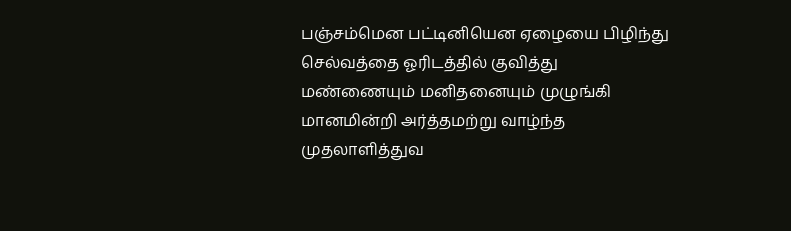பஞ்சம்மென பட்டினியென ஏழையை பிழிந்து செல்வத்தை ஓரிடத்தில் குவித்து மண்ணையும் மனிதனையும் முழுங்கி மானமின்றி அர்த்தமற்று வாழ்ந்த முதலாளித்துவ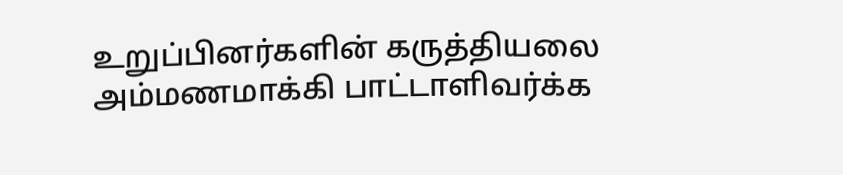உறுப்பினர்களின் கருத்தியலை அம்மணமாக்கி பாட்டாளிவர்க்க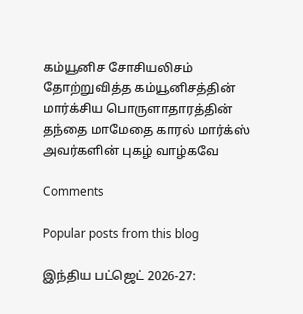கம்யூனிச சோசியலிசம் தோற்றுவித்த கம்யூனிசத்தின் மார்க்சிய பொருளாதாரத்தின் தந்தை மாமேதை காரல் மார்க்ஸ் அவர்களின் புகழ் வாழ்கவே

Comments

Popular posts from this blog

இந்திய பட்ஜெட் 2026-27: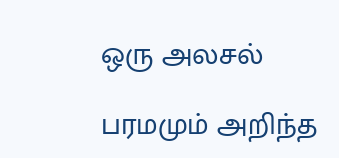ஒரு அலசல்

பரமமும் அறிந்த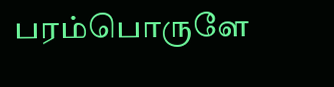பரம்பொருளே